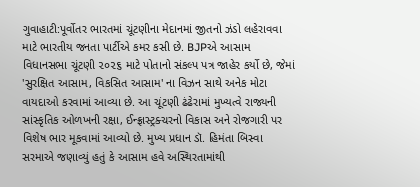ગુવાહાટી:પૂર્વોતર ભારતમાં ચૂંટણીના મેદાનમાં જીતનો ઝંડો લહેરાવવા માટે ભારતીય જનતા પાર્ટીએ કમર કસી છે. BJPએ આસામ વિધાનસભા ચૂંટણી ૨૦૨૬ માટે પોતાનો સંકલ્પ પત્ર જાહેર કર્યો છે, જેમાં 'સુરક્ષિત આસામ, વિકસિત આસામ' ના વિઝન સાથે અનેક મોટા વાયદાઓ કરવામાં આવ્યા છે. આ ચૂંટણી ઢંઢેરામાં મુખ્યત્વે રાજ્યની સાંસ્કૃતિક ઓળખની રક્ષા, ઈન્ફ્રાસ્ટ્રક્ચરનો વિકાસ અને રોજગારી પર વિશેષ ભાર મૂકવામાં આવ્યો છે. મુખ્ય પ્રધાન ડૉ. હિમંતા બિસ્વા સરમાએ જણાવ્યું હતું કે આસામ હવે અસ્થિરતામાંથી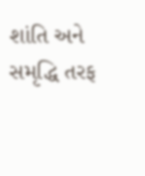શાંતિ અને સમૃદ્ધિ તરફ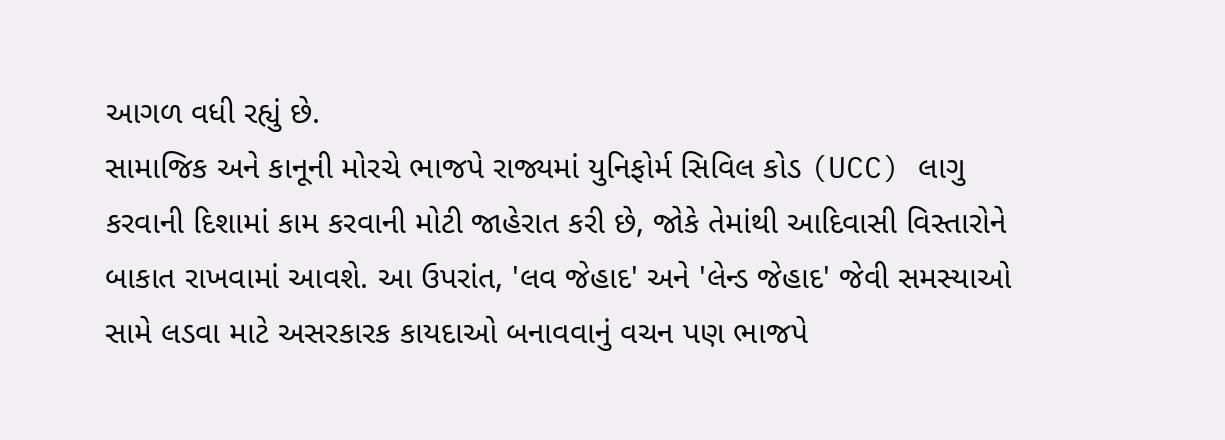આગળ વધી રહ્યું છે.
સામાજિક અને કાનૂની મોરચે ભાજપે રાજ્યમાં યુનિફોર્મ સિવિલ કોડ (UCC) લાગુ કરવાની દિશામાં કામ કરવાની મોટી જાહેરાત કરી છે, જોકે તેમાંથી આદિવાસી વિસ્તારોને બાકાત રાખવામાં આવશે. આ ઉપરાંત, 'લવ જેહાદ' અને 'લેન્ડ જેહાદ' જેવી સમસ્યાઓ સામે લડવા માટે અસરકારક કાયદાઓ બનાવવાનું વચન પણ ભાજપે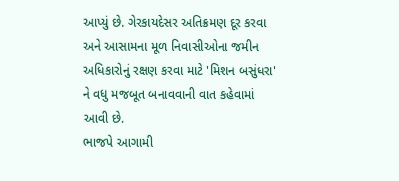આપ્યું છે. ગેરકાયદેસર અતિક્રમણ દૂર કરવા અને આસામના મૂળ નિવાસીઓના જમીન અધિકારોનું રક્ષણ કરવા માટે 'મિશન બસુંધરા' ને વધુ મજબૂત બનાવવાની વાત કહેવામાં આવી છે.
ભાજપે આગામી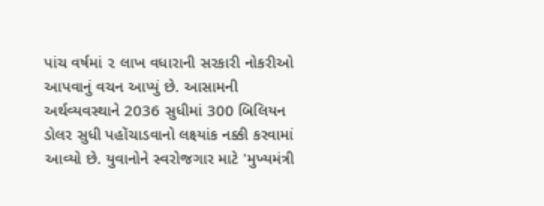પાંચ વર્ષમાં ૨ લાખ વધારાની સરકારી નોકરીઓ આપવાનું વચન આપ્યું છે. આસામની અર્થવ્યવસ્થાને 2036 સુધીમાં 300 બિલિયન ડોલર સુધી પહોંચાડવાનો લક્ષ્યાંક નક્કી કરવામાં આવ્યો છે. યુવાનોને સ્વરોજગાર માટે 'મુખ્યમંત્રી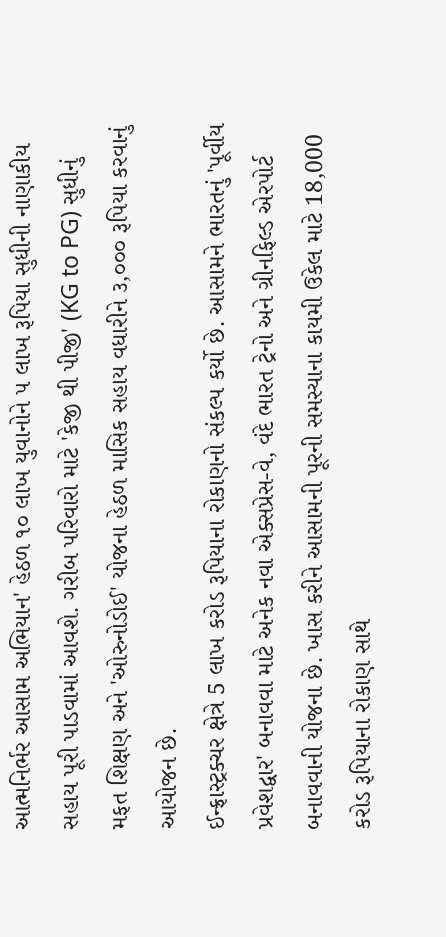આત્મનિર્ભર આસામ અભિયાન' હેઠળ ૧૦ લાખ યુવાનોને ૫ લાખ રૂપિયા સુધીની નાણાકીય સહાય પૂરી પાડવામાં આવશે. ગરીબ પરિવારો માટે 'કેજી થી પીજી' (KG to PG) સુધીનું મફત શિક્ષણ અને 'ઓરુનોડોઈ' યોજના હેઠળ માસિક સહાય વધારીને ૩,૦૦૦ રૂપિયા કરવાનું આયોજન છે.
ઈન્ફ્રાસ્ટ્રક્ચર ક્ષેત્રે 5 લાખ કરોડ રૂપિયાના રોકાણનો સંકલ્પ કર્યો છે. આસામને ભારતનું 'પૂર્વીય પ્રવેશદ્વાર' બનાવવા માટે અનેક નવા એક્સપ્રેસ-વે, વંદે ભારત ટ્રેનો અને ગ્રીનફિલ્ડ એરપોર્ટ બનાવવાની યોજના છે. ખાસ કરીને આસામની પૂરની સમસ્યાના કાયમી ઉકેલ માટે 18,000 કરોડ રૂપિયાના રોકાણ સાથે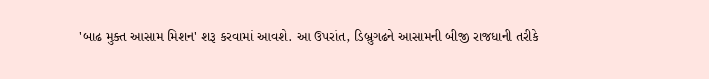'બાઢ મુક્ત આસામ મિશન' શરૂ કરવામાં આવશે. આ ઉપરાંત, ડિબ્રુગઢને આસામની બીજી રાજધાની તરીકે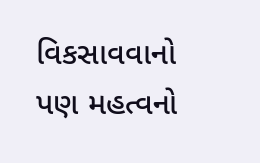વિકસાવવાનો પણ મહત્વનો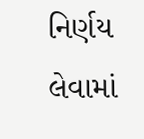નિર્ણય લેવામાં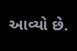આવ્યો છે.